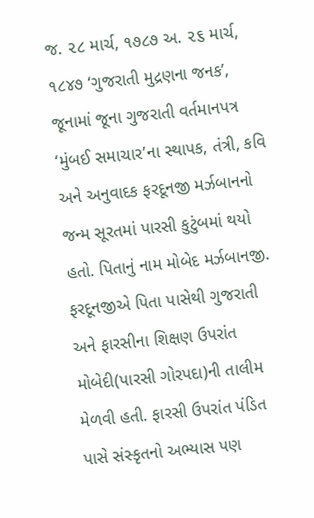જ. ૨૮ માર્ચ, ૧૭૮૭ અ. ૨૬ માર્ચ, ૧૮૪૭ ‘ગુજરાતી મુદ્રણના જનક’, જૂનામાં જૂના ગુજરાતી વર્તમાનપત્ર ‘મુંબઈ સમાચાર’ના સ્થાપક, તંત્રી, કવિ અને અનુવાદક ફરદૂનજી મર્ઝબાનનો જન્મ સૂરતમાં પારસી કુટુંબમાં થયો હતો. પિતાનું નામ મોબેદ મર્ઝબાનજી. ફરદૂનજીએ પિતા પાસેથી ગુજરાતી અને ફારસીના શિક્ષણ ઉપરાંત મોબેદી(પારસી ગોરપદા)ની તાલીમ મેળવી હતી. ફારસી ઉપરાંત પંડિત પાસે સંસ્કૃતનો અભ્યાસ પણ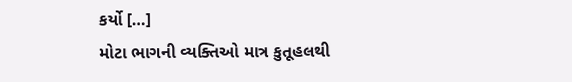કર્યો […]
મોટા ભાગની વ્યક્તિઓ માત્ર કુતૂહલથી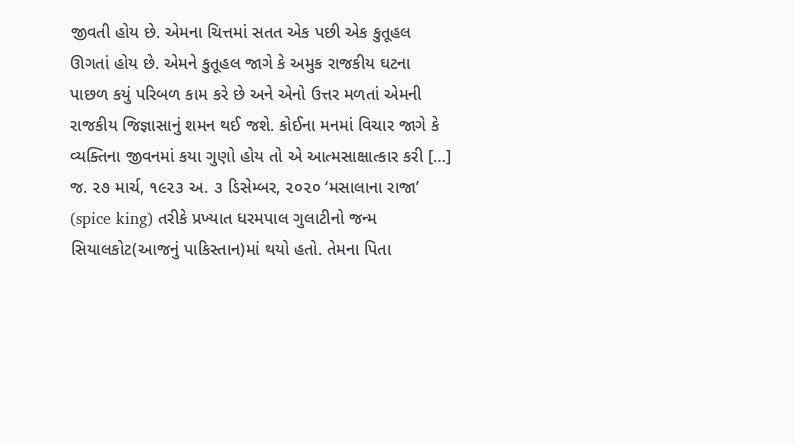જીવતી હોય છે. એમના ચિત્તમાં સતત એક પછી એક કુતૂહલ ઊગતાં હોય છે. એમને કુતૂહલ જાગે કે અમુક રાજકીય ઘટના પાછળ કયું પરિબળ કામ કરે છે અને એનો ઉત્તર મળતાં એમની રાજકીય જિજ્ઞાસાનું શમન થઈ જશે. કોઈના મનમાં વિચાર જાગે કે વ્યક્તિના જીવનમાં કયા ગુણો હોય તો એ આત્મસાક્ષાત્કાર કરી […]
જ. ૨૭ માર્ચ, ૧૯૨૩ અ. ૩ ડિસેમ્બર, ૨૦૨૦ ‘મસાલાના રાજા’ (spice king) તરીકે પ્રખ્યાત ધરમપાલ ગુલાટીનો જન્મ સિયાલકોટ(આજનું પાકિસ્તાન)માં થયો હતો. તેમના પિતા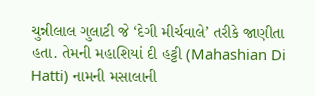ચુન્નીલાલ ગુલાટી જે ‘દેગી મીર્ચવાલે’ તરીકે જાણીતા હતા. તેમની મહાશિયાં દી હટ્ટી (Mahashian Di Hatti) નામની મસાલાની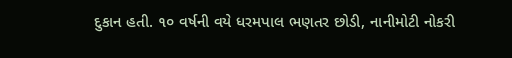દુકાન હતી. ૧૦ વર્ષની વયે ધરમપાલ ભણતર છોડી, નાનીમોટી નોકરી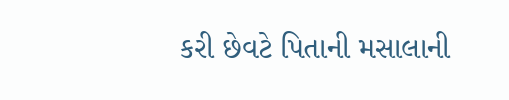કરી છેવટે પિતાની મસાલાની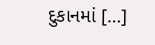દુકાનમાં […]